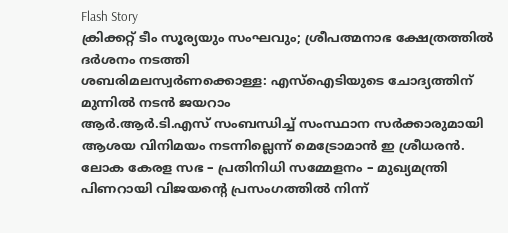Flash Story
ക്രിക്കറ്റ്‌ ടീം സൂര്യയും സംഘവും; ശ്രീപത്മനാഭ ക്ഷേത്രത്തില്‍ ദർശനം നടത്തി
ശബരിമലസ്വര്‍ണക്കൊള്ള: എസ്‌ഐടിയുടെ ചോദ്യത്തിന് മുന്നിൽ നടന്‍ ജയറാം
ആർ.ആർ.ടി.എസ് സംബന്ധിച്ച് സംസ്ഥാന സർക്കാരുമായി ആശയ വിനിമയം നടന്നില്ലെന്ന് മെട്രോമാൻ ഇ ശ്രീധരൻ.
ലോക കേരള സഭ – പ്രതിനിധി സമ്മേളനം – മുഖ്യമന്ത്രി പിണറായി വിജയൻ്റെ പ്രസംഗത്തിൽ നിന്ന്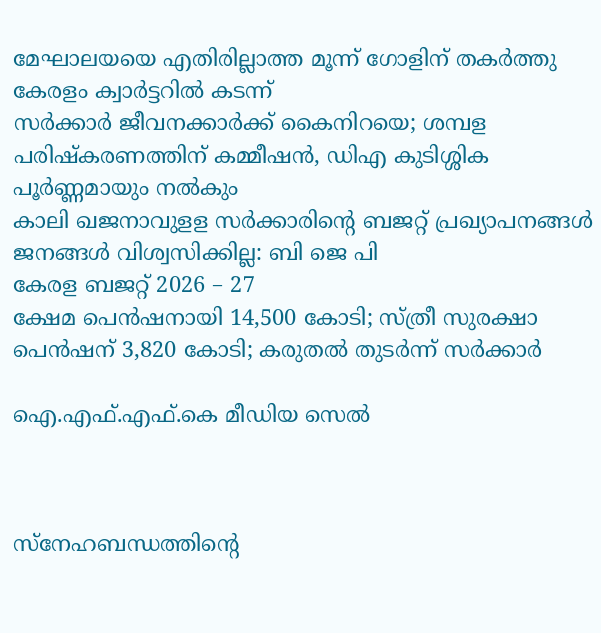മേഘാലയയെ എതിരില്ലാത്ത മൂന്ന് ഗോളിന് തകർത്തു കേരളം ക്വാർട്ടറിൽ കടന്ന്
സര്‍ക്കാര്‍ ജീവനക്കാർക്ക് കൈനിറയെ; ശമ്പള പരിഷ്കരണത്തിന് കമ്മീഷൻ, ഡിഎ കുടിശ്ശിക പൂർണ്ണമായും നൽകും
കാലി ഖജനാവുളള സർക്കാരിന്റെ ബജറ്റ് പ്രഖ്യാപനങ്ങൾ ജനങ്ങൾ വിശ്വസിക്കില്ല: ബി ജെ പി
കേരള ബജറ്റ് 2026 – 27
ക്ഷേമ പെന്‍ഷനായി 14,500 കോടി; സ്ത്രീ സുരക്ഷാ പെന്‍ഷന് 3,820 കോടി; കരുതല്‍ തുടര്‍ന്ന് സര്‍ക്കാര്‍

ഐ.എഫ്.എഫ്.കെ മീഡിയ സെൽ



സ്നേഹബന്ധത്തിന്റെ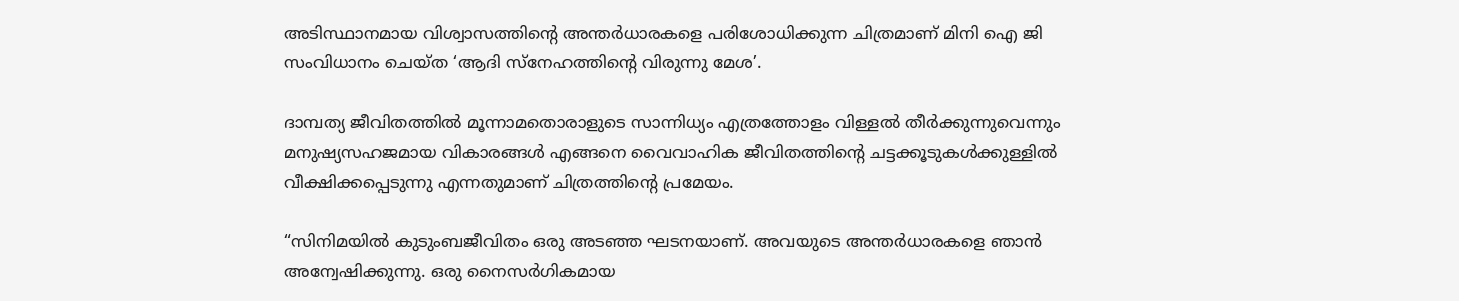അടിസ്ഥാനമായ വിശ്വാസത്തിന്റെ അന്തർധാരകളെ പരിശോധിക്കുന്ന ചിത്രമാണ് മിനി ഐ ജി സംവിധാനം ചെയ്ത ‘ആദി സ്നേഹത്തിന്റെ വിരുന്നു മേശ’.

ദാമ്പത്യ ജീവിതത്തിൽ മൂന്നാമതൊരാളുടെ സാന്നിധ്യം എത്രത്തോളം വിള്ളൽ തീർക്കുന്നുവെന്നും മനുഷ്യസഹജമായ വികാരങ്ങൾ എങ്ങനെ വൈവാഹിക ജീവിതത്തിന്റെ ചട്ടക്കൂടുകൾക്കുള്ളിൽ വീക്ഷിക്കപ്പെടുന്നു എന്നതുമാണ് ചിത്രത്തിന്റെ പ്രമേയം.

“സിനിമയിൽ കുടുംബജീവിതം ഒരു അടഞ്ഞ ഘടനയാണ്. അവയുടെ അന്തർധാരകളെ ഞാൻ അന്വേഷിക്കുന്നു. ഒരു നൈസർഗികമായ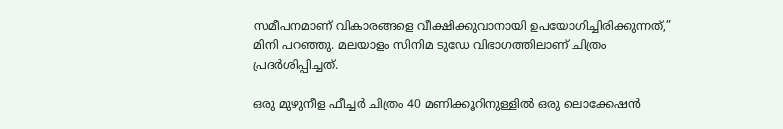സമീപനമാണ് വികാരങ്ങളെ വീക്ഷിക്കുവാനായി ഉപയോഗിച്ചിരിക്കുന്നത്,” മിനി പറഞ്ഞു. മലയാളം സിനിമ ടുഡേ വിഭാഗത്തിലാണ് ചിത്രം പ്രദർശിപ്പിച്ചത്.

ഒരു മുഴുനീള ഫീച്ചർ ചിത്രം 40 മണിക്കൂറിനുള്ളിൽ ഒരു ലൊക്കേഷൻ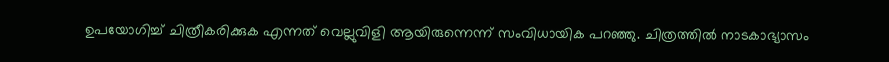ഉപയോഗിച്ച് ചിത്രീകരിക്കുക എന്നത് വെല്ലുവിളി ആയിരുന്നെന്ന് സംവിധായിക പറഞ്ഞു. ചിത്രത്തിൽ നാടകാഭ്യാസം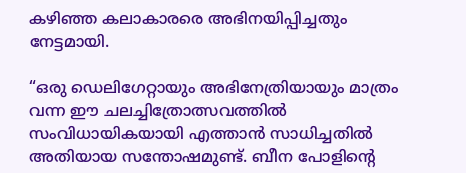കഴിഞ്ഞ കലാകാരരെ അഭിനയിപ്പിച്ചതും നേട്ടമായി.

“ഒരു ഡെലിഗേറ്റായും അഭിനേത്രിയായും മാത്രം വന്ന ഈ ചലച്ചിത്രോത്സവത്തിൽ സംവിധായികയായി എത്താൻ സാധിച്ചതിൽ അതിയായ സന്തോഷമുണ്ട്. ബീന പോളിന്റെ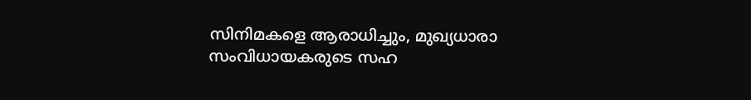സിനിമകളെ ആരാധിച്ചും, മുഖ്യധാരാ സംവിധായകരുടെ സഹ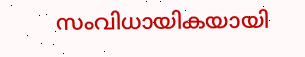സംവിധായികയായി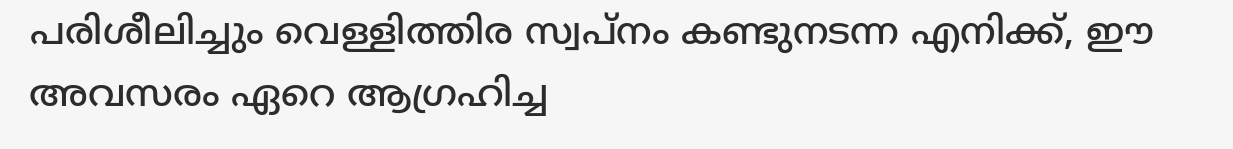പരിശീലിച്ചും വെള്ളിത്തിര സ്വപ്നം കണ്ടുനടന്ന എനിക്ക്, ഈ അവസരം ഏറെ ആഗ്രഹിച്ച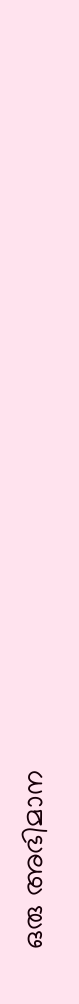ഒരു അഭിമാന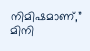നിമിഷമാണ്,” മിനി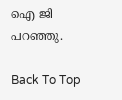ഐ ജി പറഞ്ഞു.

Back To Top